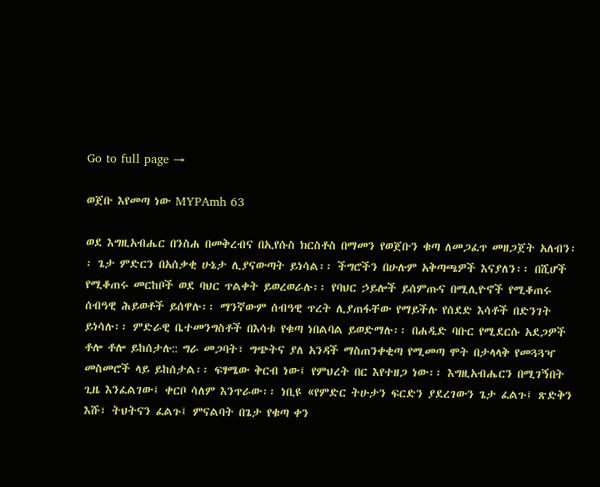Go to full page →

ወጀቡ እየመጣ ነው MYPAmh 63

ወደ እግዚአብሔር በንስሐ በመቅረብና በኢየሱስ ክርስቶስ በማመን የወጀቡን ቁጣ ለመጋፈጥ መዘጋጀት አለብን፡፡ ጌታ ምድርን በአሰቃቂ ሁኔታ ሊያናውጣት ይነሳል፡፡ ችግሮችን በሁሉም አቅጣጫዎች እናያለን፡፡ በሺሆች የሚቆጠሩ መርከቦች ወደ ባህር ጥልቀት ይወረወራሉ፡፡ የባህር ኃይሎች ይሰምጡና በሚሊዮኖች የሚቆጠሩ ሰብዓዊ ሕይወቶች ይሰዋሉ፡፡ ማንኛውም ሰብዓዊ ጥረት ሊያጠፋቸው የማይችሉ የሰደድ እሳቶች በድንገት ይነሳሉ፡፡ ምድራዊ ቤተመንግስቶች በእሳቱ የቁጣ ነበልባል ይወድማሉ፡፡ በሐዲድ ባቡር የሚደርሱ አደጋዎች ቶሎ ቶሎ ይከሰታሉ:: ግራ መጋባት፣ ግጭትና ያለ አንዳች ማስጠንቀቂጣ የሚመጣ ሞት በታላላቅ የመጓጓዣ መስመሮች ላይ ይከሰታል፡፡ ፍፃሜው ቅርብ ነው፤ የምህረት በር እየተዘጋ ነው፡፡ እግዚአብሔርን በሚገኝበት ጊዜ እንፈልገው፤ ቀርቦ ሳለም እንጥራው፡፡ ነቢዩ «የምድር ትሁታን ፍርድን ያደረገውን ጌታ ፈልጉ፤ ጽድቅን እሹ፣ ትህትናን ፈልጉ፤ ምናልባት በጌታ የቁጣ ቀን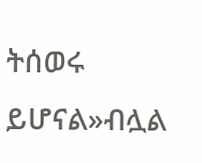ትሰወሩ ይሆናል»ብሏል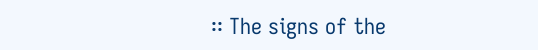፡፡ The signs of the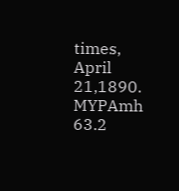times, April 21,1890. MYPAmh 63.2